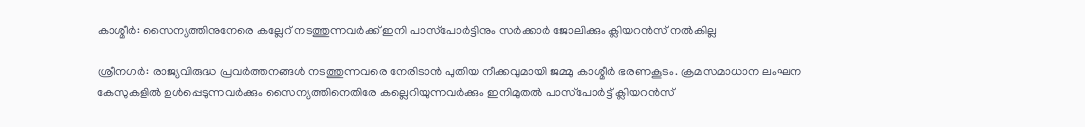കാശ്മീര്‍: സൈന്യത്തിനുനേരെ കല്ലേറ് നടത്തുന്നവര്‍ക്ക് ഇനി പാസ്‌പോര്‍ട്ടിനും സര്‍ക്കാര്‍ ജോലിക്കും ക്ലിയറന്‍സ് നല്‍കില്ല

ശ്രീനഗര്‍: രാജ്യവിരുദ്ധ പ്രവര്‍ത്തനങ്ങള്‍ നടത്തുന്നവരെ നേരിടാന്‍ പുതിയ നീക്കവുമായി ജമ്മു കാശ്മീര്‍ ഭരണകൂടം. ക്രമസമാധാന ലംഘന കേസുകളില്‍ ഉള്‍പ്പെടുന്നവര്‍ക്കും സൈന്യത്തിനെതിരേ കല്ലെറിയുന്നവര്‍ക്കും ഇനിമുതല്‍ പാസ്‌പോര്‍ട്ട് ക്ലിയറന്‍സ്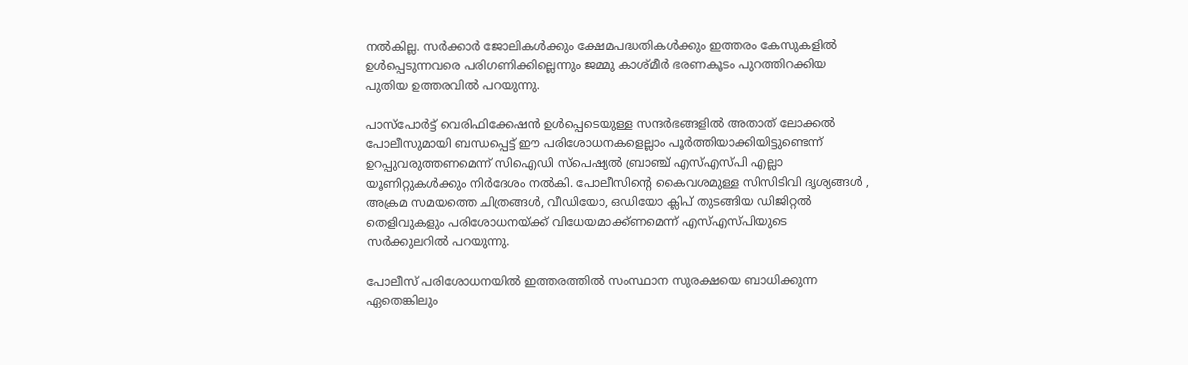നല്‍കില്ല. സര്‍ക്കാര്‍ ജോലികള്‍ക്കും ക്ഷേമപദ്ധതികള്‍ക്കും ഇത്തരം കേസുകളില്‍ ഉള്‍പ്പെടുന്നവരെ പരിഗണിക്കില്ലെന്നും ജമ്മു കാശ്മീര്‍ ഭരണകൂടം പുറത്തിറക്കിയ പുതിയ ഉത്തരവില്‍ പറയുന്നു.

പാസ്‌പോര്‍ട്ട് വെരിഫിക്കേഷന്‍ ഉള്‍പ്പെടെയുള്ള സന്ദര്‍ഭങ്ങളില്‍ അതാത് ലോക്കല്‍ പോലീസുമായി ബന്ധപ്പെട്ട് ഈ പരിശോധനകളെല്ലാം പൂര്‍ത്തിയാക്കിയിട്ടുണ്ടെന്ന് ഉറപ്പുവരുത്തണമെന്ന് സിഐഡി സ്‌പെഷ്യല്‍ ബ്രാഞ്ച് എസ്എസ്പി എല്ലാ യൂണിറ്റുകള്‍ക്കും നിര്‍ദേശം നല്‍കി. പോലീസിന്റെ കൈവശമുള്ള സിസിടിവി ദൃശ്യങ്ങള്‍ , അക്രമ സമയത്തെ ചിത്രങ്ങള്‍, വീഡിയോ, ഒഡിയോ ക്ലിപ് തുടങ്ങിയ ഡിജിറ്റല്‍ തെളിവുകളും പരിശോധനയ്ക്ക് വിധേയമാക്ക്ണമെന്ന് എസ്എസ്പിയുടെ സര്‍ക്കുലറില്‍ പറയുന്നു.

പോലീസ് പരിശോധനയില്‍ ഇത്തരത്തില്‍ സംസ്ഥാന സുരക്ഷയെ ബാധിക്കുന്ന ഏതെങ്കിലും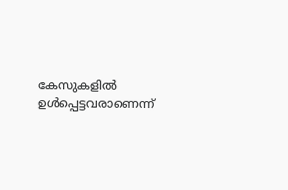കേസുകളില്‍ ഉള്‍പ്പെട്ടവരാണെന്ന്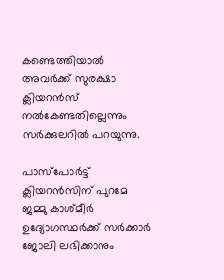കണ്ടെത്തിയാല്‍ അവര്‍ക്ക് സുരക്ഷാ ക്ലിയറന്‍സ് നല്‍കേണ്ടതില്ലെന്നും സര്‍ക്കുലറില്‍ പറയുന്നു.

പാസ്‌പോര്‍ട്ട് ക്ലിയറന്‍സിന് പുറമേ ജമ്മു കാശ്മീര്‍ ഉദ്യോഗസ്ഥര്‍ക്ക് സര്‍ക്കാര്‍ ജോലി ലഭിക്കാനും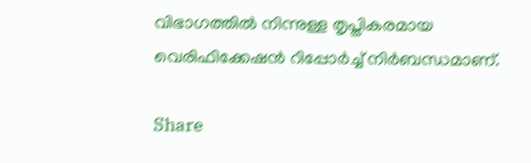വിഭാഗത്തില്‍ നിന്നുള്ള തൃപ്തികരമായ വെരിഫിക്കേഷന്‍ റിപ്പോര്‍ച്ച് നിര്‍ബന്ധമാണ്.

Share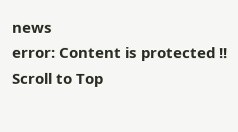news
error: Content is protected !!
Scroll to Top